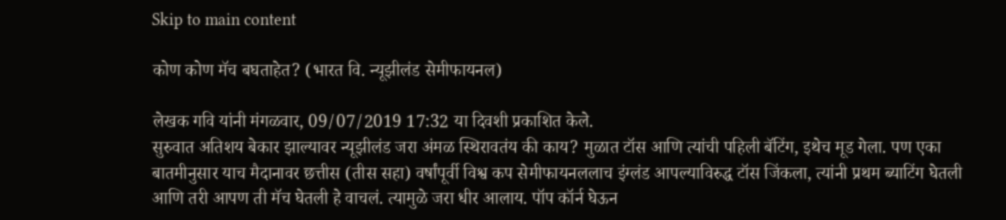Skip to main content

कोण कोण मॅच बघताहेत? (भारत वि. न्यूझीलंड सेमीफायनल)

लेखक गवि यांनी मंगळवार, 09/07/2019 17:32 या दिवशी प्रकाशित केले.
सुरुवात अतिशय बेकार झाल्यावर न्यूझीलंड जरा अंमळ स्थिरावतंय की काय? मुळात टॉस आणि त्यांची पहिली बॅटिंग, इथेच मूड गेला. पण एका बातमीनुसार याच मैदानावर छत्तीस (तीस सहा) वर्षांपूर्वी विश्व कप सेमीफायनललाच इंग्लंड आपल्याविरुद्ध टॉस जिंकला, त्यांनी प्रथम ब्याटिंग घेतली आणि तरी आपण ती मॅच घेतली हे वाचलं. त्यामुळे जरा धीर आलाय. पॉप कॉर्न घेऊन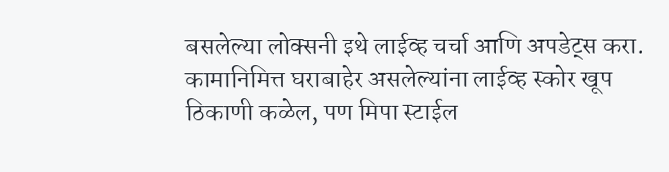बसलेल्या लोक्सनी इथे लाईव्ह चर्चा आणि अपडेट्स करा. कामानिमित्त घराबाहेर असलेल्यांना लाईव्ह स्कोर खूप ठिकाणी कळेल, पण मिपा स्टाईल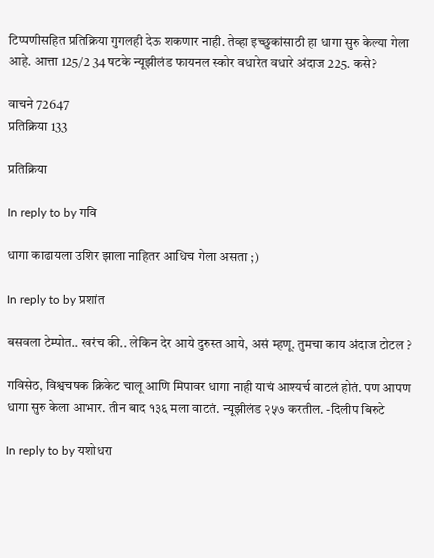टिप्पणीसहित प्रतिक्रिया गुगलही देऊ शकणार नाही. तेव्हा इच्छुकांसाठी हा धागा सुरु केल्या गेला आहे. आत्ता 125/2 34 षटके न्यूझीलंड फायनल स्कोर वधारेत वधारे अंदाज 225. कसे?

वाचने 72647
प्रतिक्रिया 133

प्रतिक्रिया

In reply to by गवि

धागा काढायला उशिर झाला नाहितर आधिच गेला असता ;)

In reply to by प्रशांत

बसवला टेम्पोत.. खरंच की.. लेकिन देर आये दुरुस्त आये, असं म्हणू. तुमचा काय अंदाज टोटल ?

गविसेठ, विश्वचषक क्रिकेट चालू आणि मिपावर धागा नाही याचं आश्यर्च वाटलं होतं. पण आपण धागा सुरु केला आभार. तीन बाद १३६ मला वाटतं. न्यूझीलंड २५७ करतील. -दिलीप बिरुटे

In reply to by यशोधरा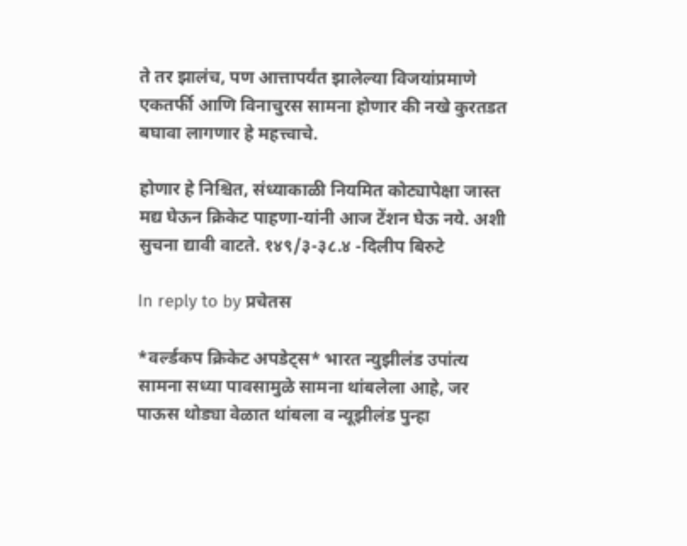ते तर झालंच, पण आत्तापर्यंत झालेल्या विजयांप्रमाणे एकतर्फी आणि विनाचुरस सामना होणार की नखे कुरतडत बघावा लागणार हे महत्त्वाचे.

होणार हे निश्चित, संध्याकाळी नियमित कोट्यापेक्षा जास्त मद्य घेऊन क्रिकेट पाहणा-यांनी आज टेंशन घेऊ नये. अशी सुचना द्यावी वाटते. १४९/३-३८.४ -दिलीप बिरुटे

In reply to by प्रचेतस

*वर्ल्डकप क्रिकेट अपडेट्स* भारत न्युझीलंड उपांत्य सामना सध्या पावसामुळे सामना थांबलेला आहे, जर पाऊस थोड्या वेळात थांबला व न्यूझीलंड पुन्हा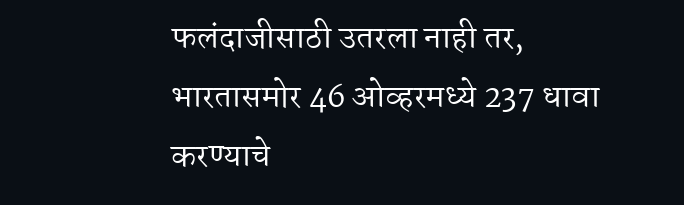फलंदाजीसाठी उतरला नाही तर, भारतासमोर 46 ओव्हरमध्ये 237 धावा करण्याचे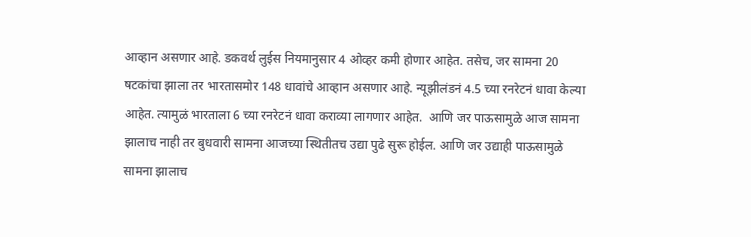आव्हान असणार आहे. डकवर्थ लुईस नियमानुसार 4 ओव्हर कमी होणार आहेत. तसेच, जर सामना 20 षटकांचा झाला तर भारतासमोर 148 धावांचे आव्हान असणार आहे. न्यूझीलंडनं 4.5 च्या रनरेटनं धावा केल्या आहेत. त्यामुळं भारताला 6 च्या रनरेटनं धावा कराव्या लागणार आहेत.  आणि जर पाऊसामुळे आज सामना झालाच नाही तर बुधवारी सामना आजच्या स्थितीतच उद्या पुढे सुरू होईल. आणि जर उद्याही पाऊसामुळे सामना झालाच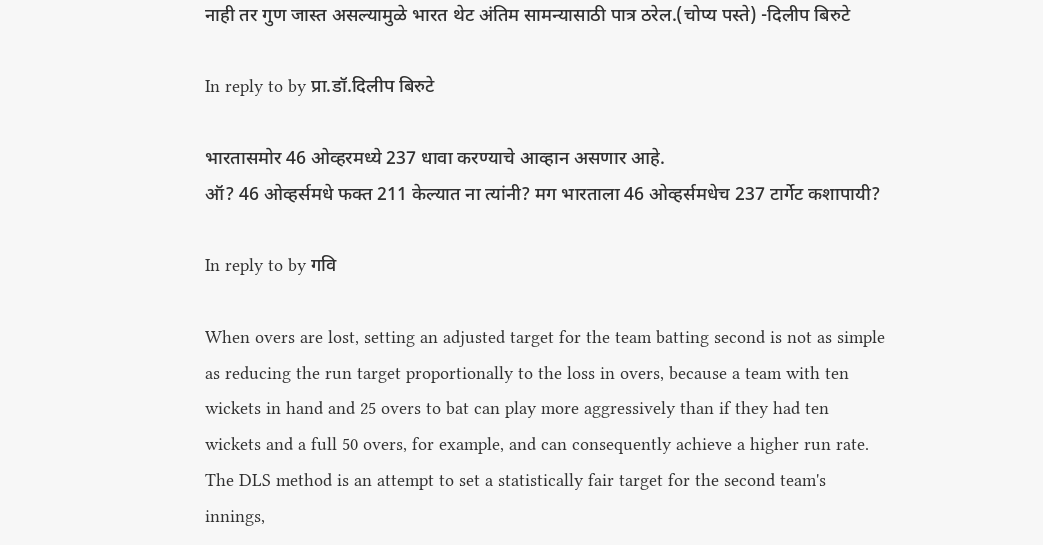नाही तर गुण जास्त असल्यामुळे भारत थेट अंतिम सामन्यासाठी पात्र ठरेल.(चोप्य पस्ते) -दिलीप बिरुटे

In reply to by प्रा.डॉ.दिलीप बिरुटे

भारतासमोर 46 ओव्हरमध्ये 237 धावा करण्याचे आव्हान असणार आहे.
ऑ? 46 ओव्हर्समधे फक्त 211 केल्यात ना त्यांनी? मग भारताला 46 ओव्हर्समधेच 237 टार्गेट कशापायी?

In reply to by गवि

When overs are lost, setting an adjusted target for the team batting second is not as simple as reducing the run target proportionally to the loss in overs, because a team with ten wickets in hand and 25 overs to bat can play more aggressively than if they had ten wickets and a full 50 overs, for example, and can consequently achieve a higher run rate. The DLS method is an attempt to set a statistically fair target for the second team's innings,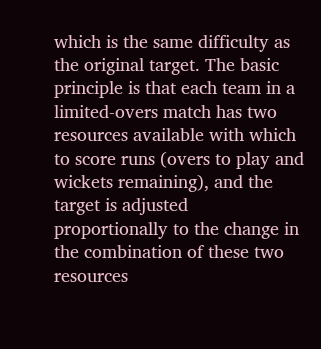which is the same difficulty as the original target. The basic principle is that each team in a limited-overs match has two resources available with which to score runs (overs to play and wickets remaining), and the target is adjusted proportionally to the change in the combination of these two resources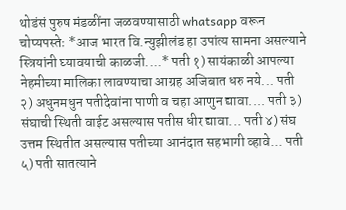थोडंसं पुरुष मंडळींना जळवण्यासाठी whatsapp वरून चोप्यपस्तेः *आज भारत वि.न्युझीलंड हा उपांत्य सामना असल्याने स्त्रियांनी घ्यावयाची काळजी....* पती १) सायंकाळी आपल्या नेहमीच्या मालिका लावण्याचा आग्रह अजिबात धरु नये... पती २) अधुनमधुन पतीदेवांना पाणी व चहा आणुन द्यावा.... पती ३) संघाची स्थिती वाईट असल्यास पतीस धीर द्यावा... पती ४) संघ उत्तम स्थितीत असल्यास पतीच्या आनंदात सहभागी व्हावे... पती ५) पती सातत्याने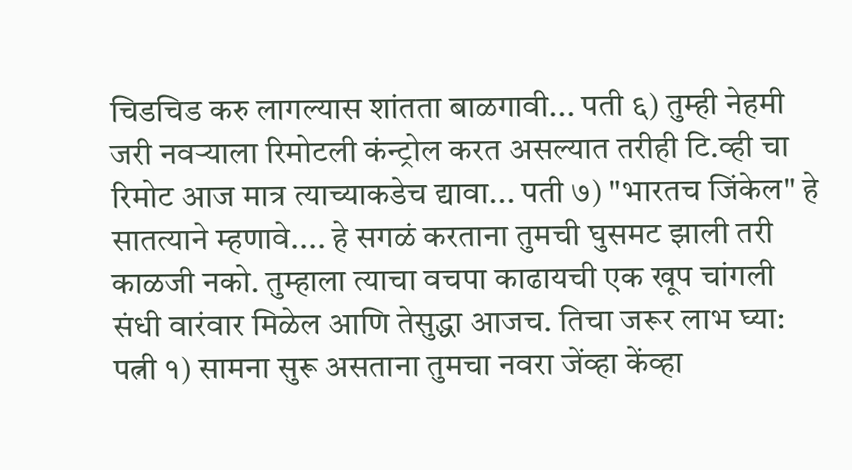चिडचिड करु लागल्यास शांतता बाळगावी... पती ६) तुम्ही नेहमी जरी नवऱ्याला रिमोटली कंन्ट्रोल करत असल्यात तरीही टि.व्ही चा रिमोट आज मात्र त्याच्याकडेच द्यावा... पती ७) "भारतच जिंकेल" हे सातत्याने म्हणावे.... हे सगळं करताना तुमची घुसमट झाली तरी काळजी नको. तुम्हाला त्याचा वचपा काढायची एक खूप चांगली संधी वारंवार मिळेल आणि तेसुद्धा आजच. तिचा जरूर लाभ घ्या: पत्नी १) सामना सुरू असताना तुमचा नवरा जेंव्हा केंव्हा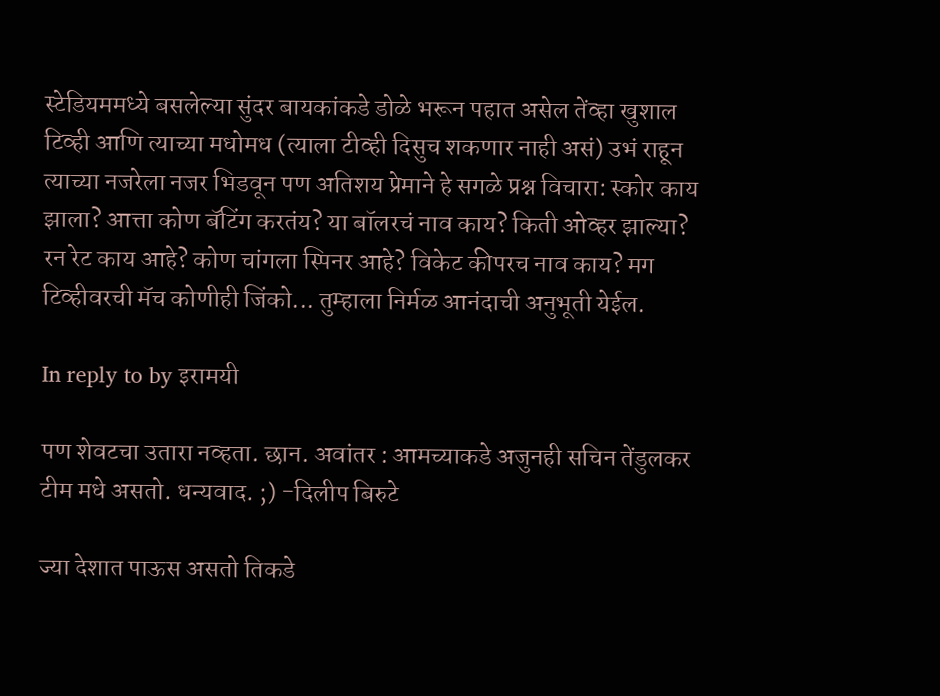स्टेडियममध्ये बसलेल्या सुंदर बायकांकडे डोळे भरून पहात असेल तेंव्हा खुशाल टिव्ही आणि त्याच्या मधोमध (त्याला टीव्ही दिसुच शकणार नाही असं) उभं राहून त्याच्या नजरेला नजर भिडवून पण अतिशय प्रेमाने हे सगळे प्रश्न विचारा: स्कोर काय झाला? आत्ता कोण बॅटिंग करतंय? या बॉलरचं नाव काय? किती ओव्हर झाल्या? रन रेट काय आहे? कोण चांगला स्पिनर आहे? विकेट कीपरच नाव काय? मग टिव्हीवरची मॅच कोणीही जिंको... तुम्हाला निर्मळ आनंदाची अनुभूती येईल.

In reply to by इरामयी

पण शेवटचा उतारा नव्हता. छान. अवांतर : आमच्याकडे अजुनही सचिन तेंडुलकर टीम मधे असतो. धन्यवाद. ;) -दिलीप बिरुटे

ज्या देशात पाऊस असतो तिकडे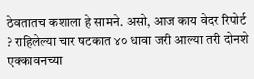ठेवतातच कशाला हे सामने. असो, आज काय वेदर रिपोर्ट ? राहिलेल्या चार षटकात ४० धावा जरी आल्या तरी दोनशे एक्कावनच्या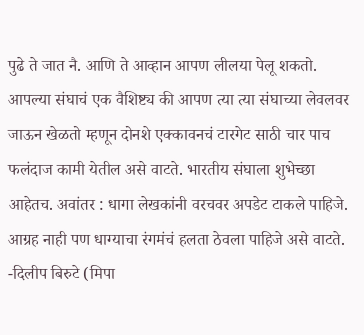पुढे ते जात नै. आणि ते आव्हान आपण लीलया पेलू शकतो. आपल्या संघाचं एक वैशिष्ट्य की आपण त्या त्या संघाच्या लेवलवर जाऊन खेळतो म्हणून दोनशे एक्कावनचं टारगेट साठी चार पाच फलंदाज कामी येतील असे वाटते. भारतीय संघाला शुभेच्छा आहेतच. अवांतर : धागा लेखकांनी वरचवर अपडेट टाकले पाहिजे. आग्रह नाही पण धाग्याचा रंगमंचं हलता ठेवला पाहिजे असे वाटते. -दिलीप बिरुटे (मिपा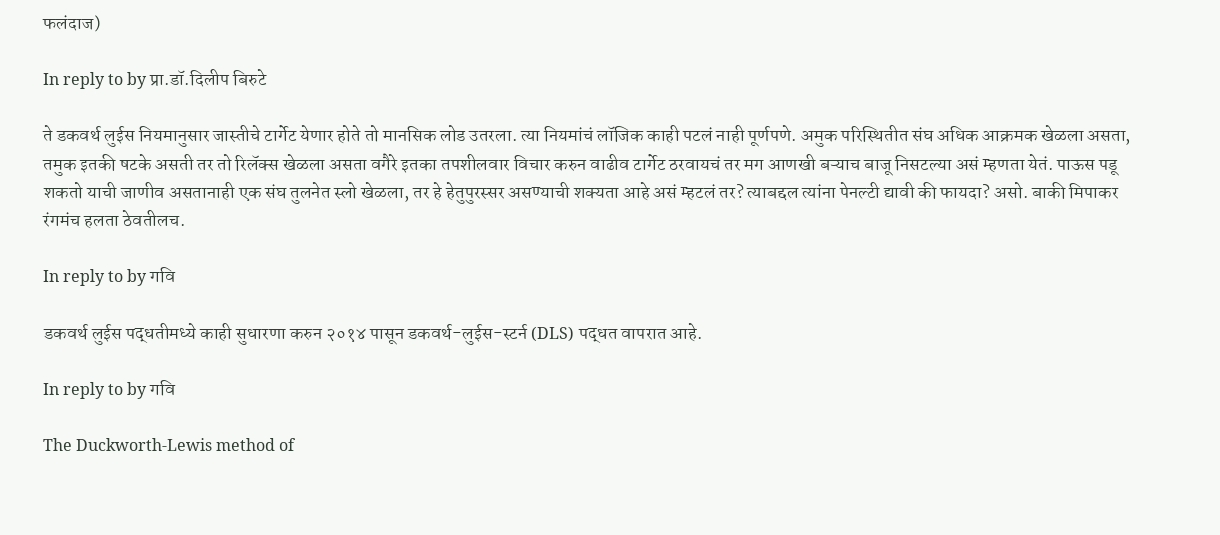फलंदाज)

In reply to by प्रा.डॉ.दिलीप बिरुटे

ते डकवर्थ लुईस नियमानुसार जास्तीचे टार्गेट येणार होते तो मानसिक लोड उतरला. त्या नियमांचं लॉजिक काही पटलं नाही पूर्णपणे. अमुक परिस्थितीत संघ अधिक आक्रमक खेळला असता, तमुक इतकी षटके असती तर तो रिलॅक्स खेळला असता वगैरे इतका तपशीलवार विचार करुन वाढीव टार्गेट ठरवायचं तर मग आणखी बऱ्याच बाजू निसटल्या असं म्हणता येतं. पाऊस पडू शकतो याची जाणीव असतानाही एक संघ तुलनेत स्लो खेळला, तर हे हेतुपुरस्सर असण्याची शक्यता आहे असं म्हटलं तर? त्याबद्दल त्यांना पेनल्टी द्यावी की फायदा? असो. बाकी मिपाकर रंगमंच हलता ठेवतीलच.

In reply to by गवि

डकवर्थ लुईस पद्धतीमध्ये काही सुधारणा करुन २०१४ पासून डकवर्थ-लुईस-स्टर्न (DLS) पद्धत वापरात आहे.

In reply to by गवि

The Duckworth-Lewis method of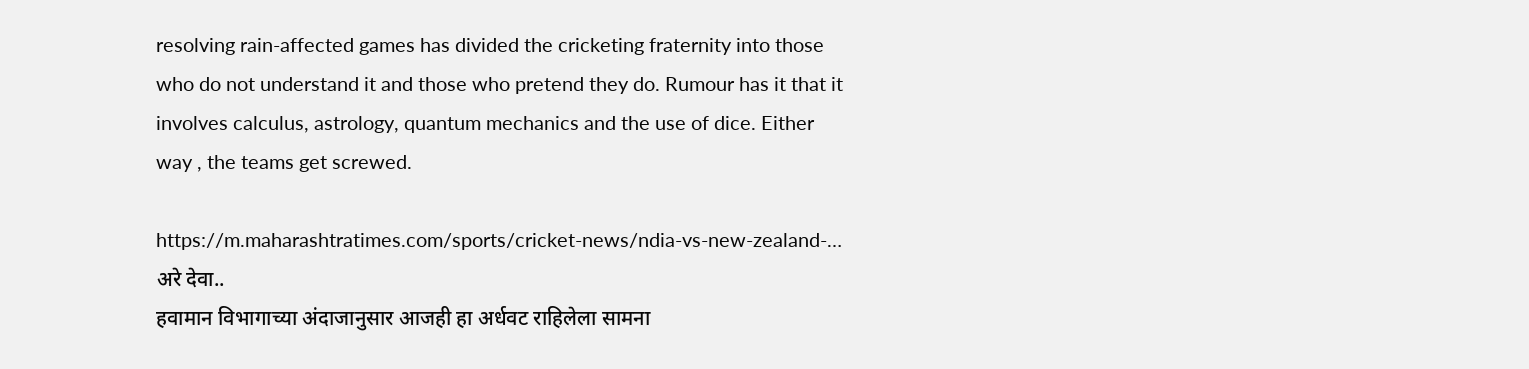resolving rain-affected games has divided the cricketing fraternity into those who do not understand it and those who pretend they do. Rumour has it that it involves calculus, astrology, quantum mechanics and the use of dice. Either way , the teams get screwed.

https://m.maharashtratimes.com/sports/cricket-news/ndia-vs-new-zealand-… अरे देवा..
हवामान विभागाच्या अंदाजानुसार आजही हा अर्धवट राहिलेला सामना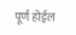पूर्ण होईल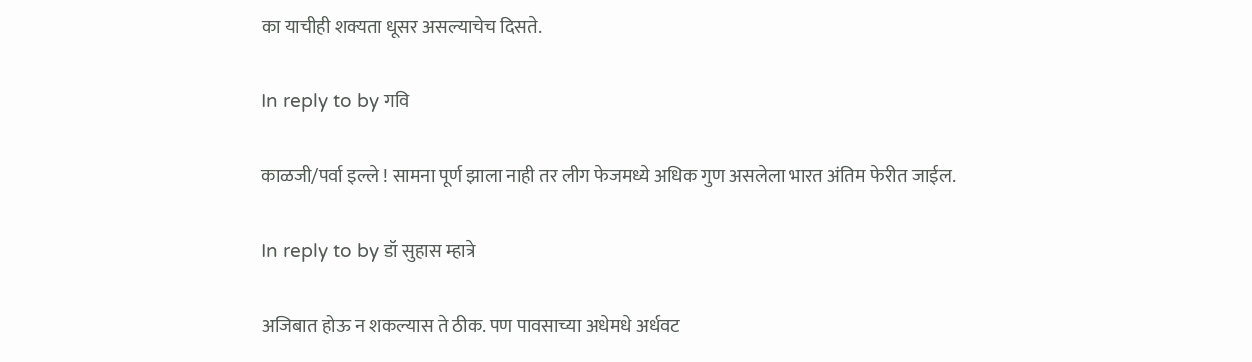का याचीही शक्यता धूसर असल्याचेच दिसते.

In reply to by गवि

काळजी/पर्वा इल्ले ! सामना पूर्ण झाला नाही तर लीग फेजमध्ये अधिक गुण असलेला भारत अंतिम फेरीत जाईल.

In reply to by डॉ सुहास म्हात्रे

अजिबात होऊ न शकल्यास ते ठीक. पण पावसाच्या अधेमधे अर्धवट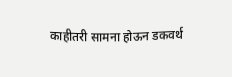काहीतरी सामना होऊन डकवर्थ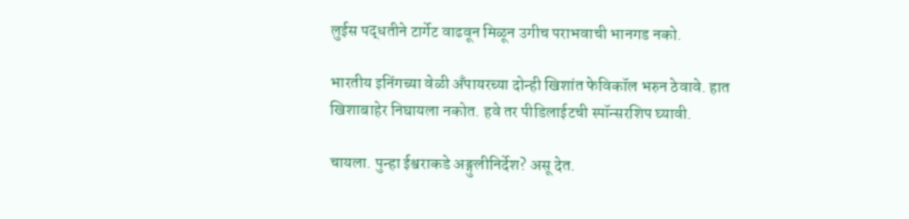लुईस पद्धतीने टार्गेट वाढवून मिळून उगीच पराभवाची भानगड नको.

भारतीय इनिंगच्या वेळी अँपायरच्या दोन्ही खिशांत फेविकॉल भरुन ठेवावे. हात खिशाबाहेर निघायला नकोत. हवे तर पीडिलाईटची स्पॉन्सरशिप घ्यावी.

चायला. पुन्हा ईश्वराकडे अङ्गुलीनिर्देश? असू देत.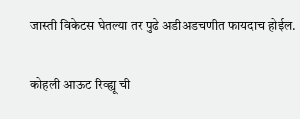जास्ती विकेटस घेतल्या तर पुढे अडीअडचणीत फायदाच होईल.

कोहली आऊट रिव्ह्यू ची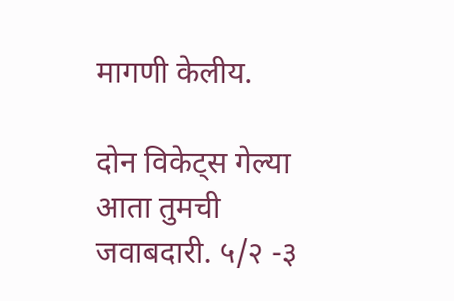मागणी केलीय.

दोन विकेट्स गेल्या आता तुमची जवाबदारी. ५/२ -३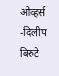ओव्हर्स -दिलीप बिरुटे